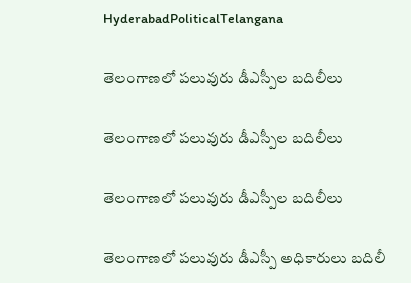HyderabadPoliticalTelangana

తెలంగాణలో పలువురు డీఎస్పీల బదిలీలు

తెలంగాణలో పలువురు డీఎస్పీల బదిలీలు

తెలంగాణలో పలువురు డీఎస్పీల బదిలీలు

తెలంగాణలో పలువురు డీఎస్పీ అధికారులు బదిలీ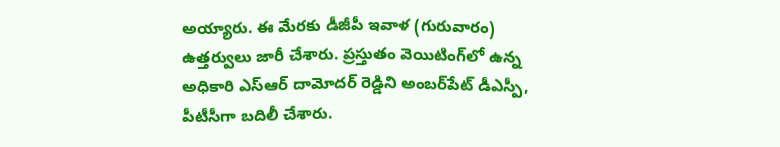అయ్యారు. ఈ మేరకు డీజీపీ ఇవాళ (గురువారం) ఉత్తర్వులు జారీ చేశారు. ప్రస్తుతం వెయిటింగ్‌లో ఉన్న అధికారి ఎస్ఆర్ దామోదర్ రెడ్డిని అంబర్‌పేట్ డీఎస్పీ, పీటీసీగా బదిలీ చేశారు.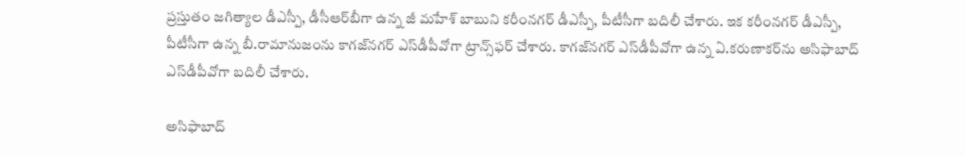ప్రస్తుతం జగిత్యాల డీఎస్పీ, డీసీఆర్‌బీగా ఉన్న జీ మహేశ్ బాబుని కరీంనగర్ డీఎస్పీ, పీటీసీగా బదిలీ చేశారు. ఇక కరీంనగర్ డీఎస్పీ, పీటీసీగా ఉన్న బీ.రామానుజంను కాగజ్‌నగర్ ఎస్‌డీపీవోగా ట్రాన్స్‌ఫర్ చేశారు. కాగజ్‌నగర్ ఎస్‌డీపీవోగా ఉన్న ఏ.కరుణాకర్‌ను అసిఫాబాద్ ఎస్‌డీపీవోగా బదిలీ చేశారు.

అసిఫాబాద్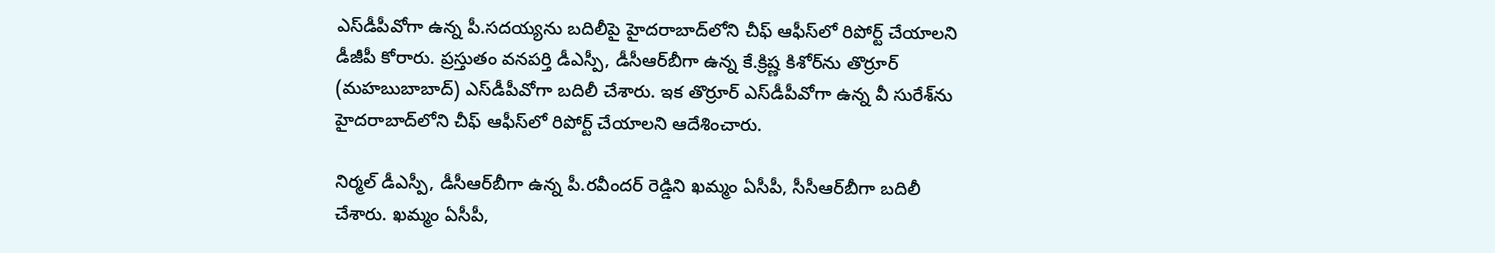ఎస్‌డీపీవోగా ఉన్న పీ.సదయ్యను బదిలీపై హైదరాబాద్‌లోని చీఫ్ ఆఫీస్‌లో రిపోర్ట్ చేయాలని డీజీపీ కోరారు. ప్రస్తుతం వనపర్తి డీఎస్పీ, డీసీఆర్‌బీగా ఉన్న కే.క్రిష్ణ కిశోర్‌ను తొర్రూర్ (మహబుబాబాద్) ఎస్‌డీపీవోగా బదిలీ చేశారు. ఇక తొర్రూర్ ఎస్‌డీపీవోగా ఉన్న వీ సురేశ్‌ను హైదరాబాద్‌లోని చీఫ్ ఆఫీస్‌లో రిపోర్ట్ చేయాలని ఆదేశించారు.

నిర్మల్ డీఎస్పీ, డీసీఆర్‌బీగా ఉన్న పీ.రవీందర్ రెడ్డిని ఖమ్మం ఏసీపీ, సీసీఆర్‌బీగా బదిలీ చేశారు. ఖమ్మం ఏసీపీ,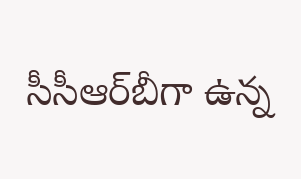సీసీఆర్‌బీగా ఉన్న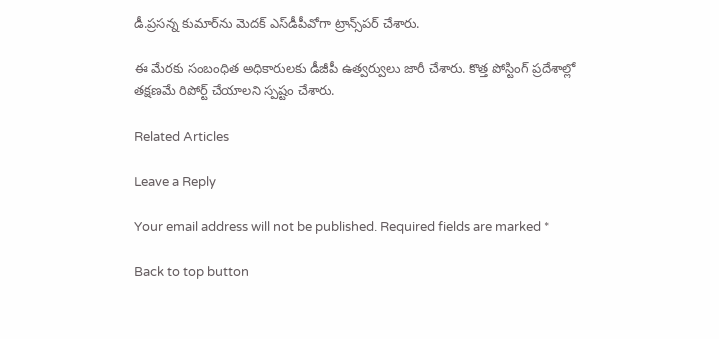డీ.ప్రసన్న కుమార్‌ను మెదక్ ఎస్‌డీపీవోగా ట్రాన్స్‌పర్ చేశారు.

ఈ మేరకు సంబంధిత అధికారులకు డీజీపీ ఉత్వర్వులు జారీ చేశారు. కొత్త పోస్టింగ్ ప్రదేశాల్లో తక్షణమే రిపోర్ట్ చేయాలని స్పష్టం చేశారు.

Related Articles

Leave a Reply

Your email address will not be published. Required fields are marked *

Back to top button